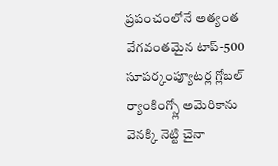ప్రపంచంలోనే అత్యంత వేగవంతమైన టాప్-500 సూపర్కంప్యూటర్ల గ్లోబల్ ర్యాంకింగ్స్లో అమెరికాను వెనక్కి నెట్టి చైనా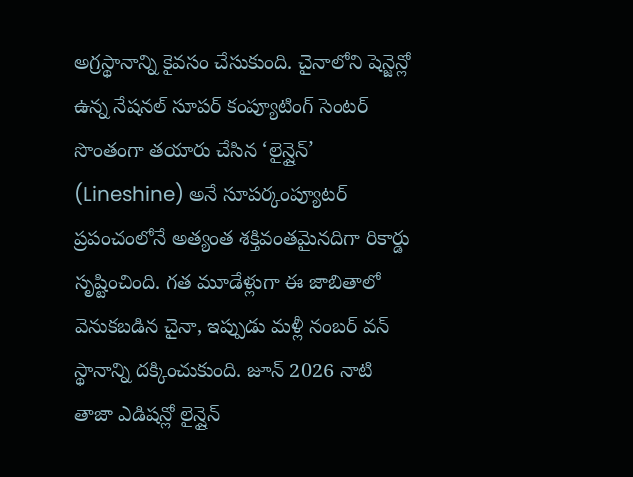అగ్రస్థానాన్ని కైవసం చేసుకుంది. చైనాలోని షెన్జెన్లో ఉన్న నేషనల్ సూపర్ కంప్యూటింగ్ సెంటర్ సొంతంగా తయారు చేసిన ‘లైన్షైన్’ (Lineshine) అనే సూపర్కంప్యూటర్ ప్రపంచంలోనే అత్యంత శక్తివంతమైనదిగా రికార్డు సృష్టించింది. గత మూడేళ్లుగా ఈ జాబితాలో వెనుకబడిన చైనా, ఇప్పుడు మళ్లీ నంబర్ వన్ స్థానాన్ని దక్కించుకుంది. జూన్ 2026 నాటి తాజా ఎడిషన్లో లైన్షైన్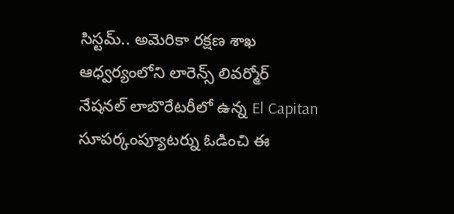సిస్టమ్.. అమెరికా రక్షణ శాఖ ఆధ్వర్యంలోని లారెన్స్ లివర్మోర్ నేషనల్ లాబొరేటరీలో ఉన్న El Capitan సూపర్కంప్యూటర్ను ఓడించి ఈ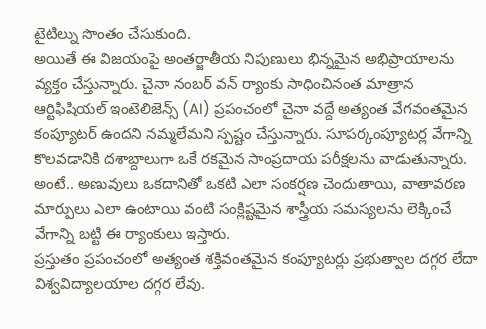టైటిల్ను సొంతం చేసుకుంది.
అయితే ఈ విజయంపై అంతర్జాతీయ నిపుణులు భిన్నమైన అభిప్రాయాలను వ్యక్తం చేస్తున్నారు. చైనా నంబర్ వన్ ర్యాంకు సాధించినంత మాత్రాన ఆర్టిఫిషియల్ ఇంటెలిజెన్స్ (AI) ప్రపంచంలో చైనా వద్దే అత్యంత వేగవంతమైన కంప్యూటర్ ఉందని నమ్మలేమని స్పష్టం చేస్తున్నారు. సూపర్కంప్యూటర్ల వేగాన్ని కొలవడానికి దశాబ్దాలుగా ఒకే రకమైన సాంప్రదాయ పరీక్షలను వాడుతున్నారు. అంటే.. అణువులు ఒకదానితో ఒకటి ఎలా సంకర్షణ చెందుతాయి, వాతావరణ మార్పులు ఎలా ఉంటాయి వంటి సంక్లిష్టమైన శాస్త్రీయ సమస్యలను లెక్కించే వేగాన్ని బట్టి ఈ ర్యాంకులు ఇస్తారు.
ప్రస్తుతం ప్రపంచంలో అత్యంత శక్తివంతమైన కంప్యూటర్లు ప్రభుత్వాల దగ్గర లేదా విశ్వవిద్యాలయాల దగ్గర లేవు.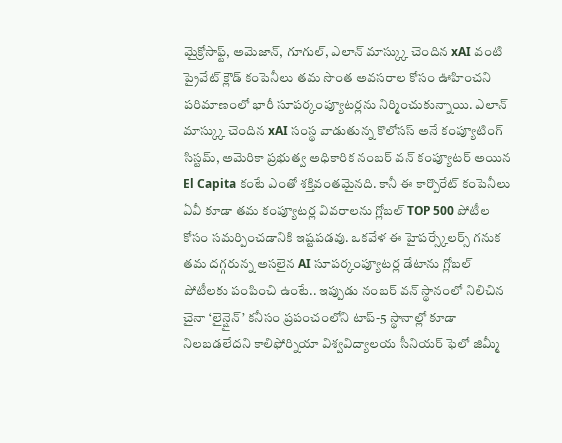మైక్రోసాఫ్ట్, అమెజాన్, గూగుల్, ఎలాన్ మాస్క్కు చెందిన xAI వంటి ప్రైవేట్ క్లౌడ్ కంపెనీలు తమ సొంత అవసరాల కోసం ఊహించని పరిమాణంలో భారీ సూపర్కంప్యూటర్లను నిర్మించుకున్నాయి. ఎలాన్ మాస్క్కు చెందిన xAI సంస్థ వాడుతున్న కొలోసస్ అనే కంప్యూటింగ్ సిస్టమ్, అమెరికా ప్రభుత్వ అధికారిక నంబర్ వన్ కంప్యూటర్ అయిన El Capita కంటే ఎంతో శక్తివంతమైనది. కానీ ఈ కార్పొరేట్ కంపెనీలు ఏవీ కూడా తమ కంప్యూటర్ల వివరాలను గ్లోబల్ TOP 500 పోటీల కోసం సమర్పించడానికి ఇష్టపడవు. ఒకవేళ ఈ హైపర్స్కేలర్స్ గనుక తమ దగ్గరున్న అసలైన AI సూపర్కంప్యూటర్ల డేటాను గ్లోబల్ పోటీలకు పంపించి ఉంటే.. ఇప్పుడు నంబర్ వన్ స్థానంలో నిలిచిన చైనా ‘లైన్షైన్’ కనీసం ప్రపంచంలోని టాప్-5 స్థానాల్లో కూడా నిలబడలేదని కాలిఫోర్నియా విశ్వవిద్యాలయ సీనియర్ ఫెలో జిమ్మీ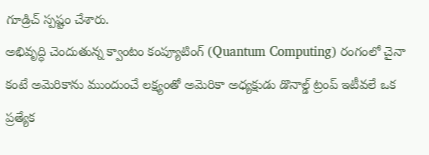గూడ్రిచ్ స్పష్టం చేశారు.
అభివృద్ధి చెందుతున్న క్వాంటం కంప్యూటింగ్ (Quantum Computing) రంగంలో చైనా కంటే అమెరికాను ముందుంచే లక్ష్యంతో అమెరికా అధ్యక్షుడు డొనాల్డ్ ట్రంప్ ఇటీవలే ఒక ప్రత్యేక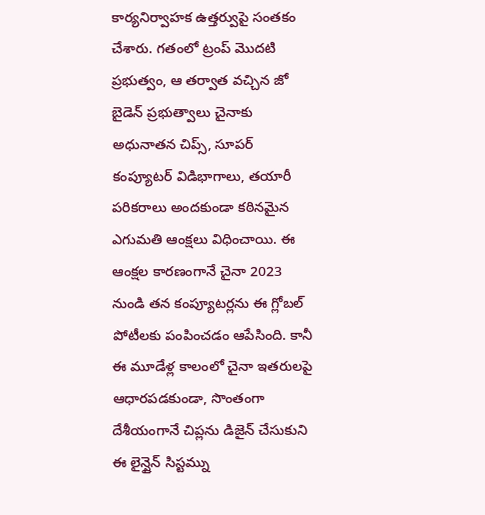కార్యనిర్వాహక ఉత్తర్వుపై సంతకం చేశారు. గతంలో ట్రంప్ మొదటి ప్రభుత్వం, ఆ తర్వాత వచ్చిన జో బైడెన్ ప్రభుత్వాలు చైనాకు అధునాతన చిప్స్, సూపర్ కంప్యూటర్ విడిభాగాలు, తయారీ పరికరాలు అందకుండా కఠినమైన ఎగుమతి ఆంక్షలు విధించాయి. ఈ ఆంక్షల కారణంగానే చైనా 2023 నుండి తన కంప్యూటర్లను ఈ గ్లోబల్ పోటీలకు పంపించడం ఆపేసింది. కానీ ఈ మూడేళ్ల కాలంలో చైనా ఇతరులపై ఆధారపడకుండా, సొంతంగా దేశీయంగానే చిప్లను డిజైన్ చేసుకుని ఈ లైన్షైన్ సిస్టమ్ను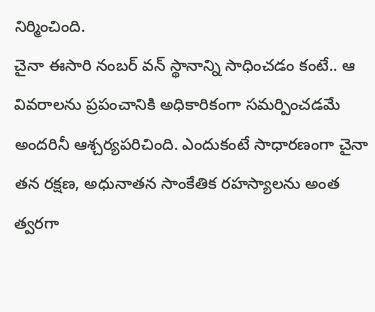నిర్మించింది.
చైనా ఈసారి నంబర్ వన్ స్థానాన్ని సాధించడం కంటే.. ఆ వివరాలను ప్రపంచానికి అధికారికంగా సమర్పించడమే అందరినీ ఆశ్చర్యపరిచింది. ఎందుకంటే సాధారణంగా చైనా తన రక్షణ, అధునాతన సాంకేతిక రహస్యాలను అంత త్వరగా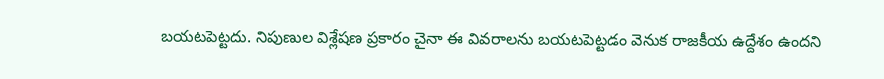బయటపెట్టదు. నిపుణుల విశ్లేషణ ప్రకారం చైనా ఈ వివరాలను బయటపెట్టడం వెనుక రాజకీయ ఉద్దేశం ఉందని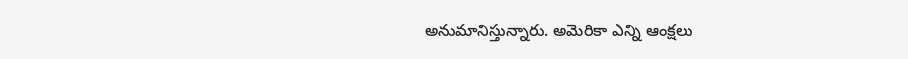అనుమానిస్తున్నారు. అమెరికా ఎన్ని ఆంక్షలు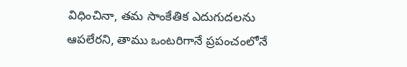విధించినా, తమ సాంకేతిక ఎదుగుదలను ఆపలేరని, తాము ఒంటరిగానే ప్రపంచంలోనే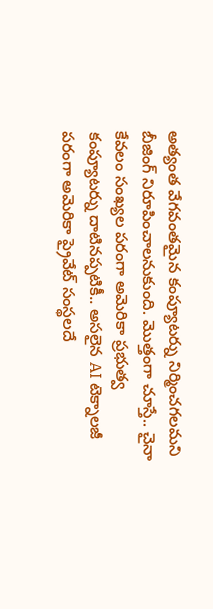అత్యంత వేగవంతమైన కంప్యూటర్ను నిర్మించగలమని బీజింగ్ నిరూపించాలనుకుంది. మొత్తంగా చూస్తే.. చైనా కేవలం సంఖ్యల పరంగా అమెరికా ప్రభుత్వ కంప్యూటర్ను దాటినప్పటికీ.. అసలైన AI టెక్నాలజీ పరంగా అమెరికా ప్రైవేట్ సంస్థలదే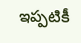ఇప్పటికీ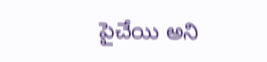పైచేయి అని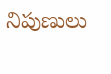నిపుణులు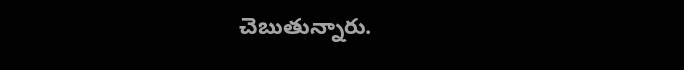చెబుతున్నారు.